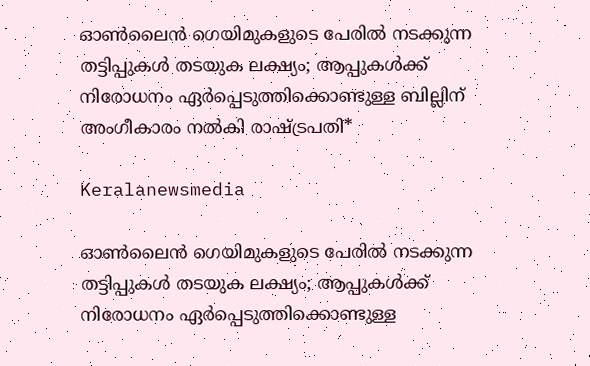ഓൺലൈൻ ഗെയിമുകളുടെ പേരിൽ നടക്കുന്ന തട്ടിപ്പുകൾ തടയുക ലക്ഷ്യം; ആപ്പുകൾക്ക് നിരോധനം ഏർപ്പെടുത്തിക്കൊണ്ടുള്ള ബില്ലിന് അംഗീകാരം നൽകി രാഷ്ട്രപതി*

Keralanewsmedia

ഓൺലൈൻ ഗെയിമുകളുടെ പേരിൽ നടക്കുന്ന തട്ടിപ്പുകൾ തടയുക ലക്ഷ്യം; ആപ്പുകൾക്ക് നിരോധനം ഏർപ്പെടുത്തിക്കൊണ്ടുള്ള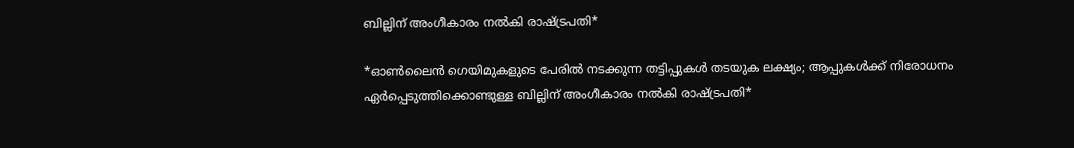ബില്ലിന് അംഗീകാരം നൽകി രാഷ്ട്രപതി*

*ഓൺലൈൻ ഗെയിമുകളുടെ പേരിൽ നടക്കുന്ന തട്ടിപ്പുകൾ തടയുക ലക്ഷ്യം; ആപ്പുകൾക്ക് നിരോധനം ഏർപ്പെടുത്തിക്കൊണ്ടുള്ള ബില്ലിന് അംഗീകാരം നൽകി രാഷ്ട്രപതി*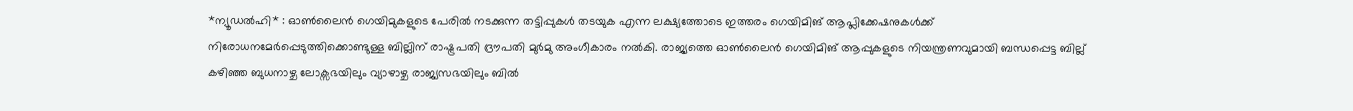*ന്യൂഡൽഹി* : ഓൺലൈൻ ഗെയിമുകളുടെ പേരിൽ നടക്കുന്ന തട്ടിപ്പുകൾ തടയുക എന്ന ലക്ഷ്യത്തോടെ ഇത്തരം ഗെയിമിങ് ആപ്ലിക്കേഷനുകൾക്ക് നിരോധനമേർപ്പെടുത്തിക്കൊണ്ടുള്ള ബില്ലിന് രാഷ്ട്രപതി ദ്രൗപതി മുർമു അംഗീകാരം നൽകി. രാജ്യത്തെ ഓണ്‍ലൈന്‍ ഗെയിമിങ്‌ ആപ്പുകളുടെ നിയന്ത്രണവുമായി ബന്ധപ്പെട്ട ബില്ല് കഴിഞ്ഞ ബുധനാഴ്ച ലോക്സഭയിലും വ്യാഴാഴ്ച രാജ്യസഭയിലും ബില്‍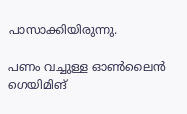പാസാക്കിയിരുന്നു.

പണം വച്ചുള്ള ഓൺലൈൻ ഗെയിമിങ്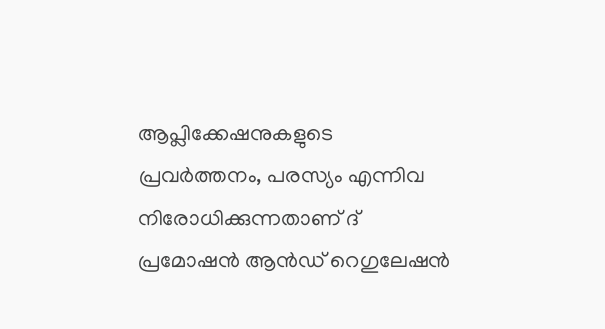ആപ്ലിക്കേഷനുകളുടെ പ്രവർത്തനം, പരസ്യം എന്നിവ നിരോധിക്കുന്നതാണ് ദ് പ്രമോഷൻ ആൻഡ് റെഗുലേഷൻ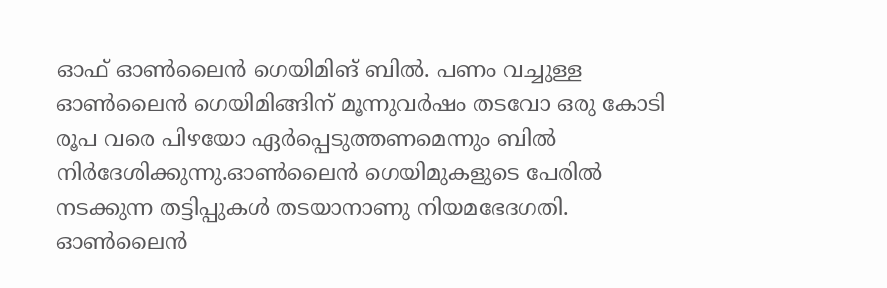ഓഫ് ഓൺലൈൻ ഗെയിമിങ് ബിൽ. പണം വച്ചുള്ള ഓൺലൈൻ ഗെയിമിങ്ങിന് മൂന്നുവർഷം തടവോ ഒരു കോടി രൂപ വരെ പിഴയോ ഏർപ്പെടുത്തണമെന്നും ബിൽ നിർദേശിക്കുന്നു.ഓൺലൈൻ ഗെയിമുകളുടെ പേരിൽ നടക്കുന്ന തട്ടിപ്പുകൾ തടയാനാണു നിയമഭേദഗതി. ഓൺലൈൻ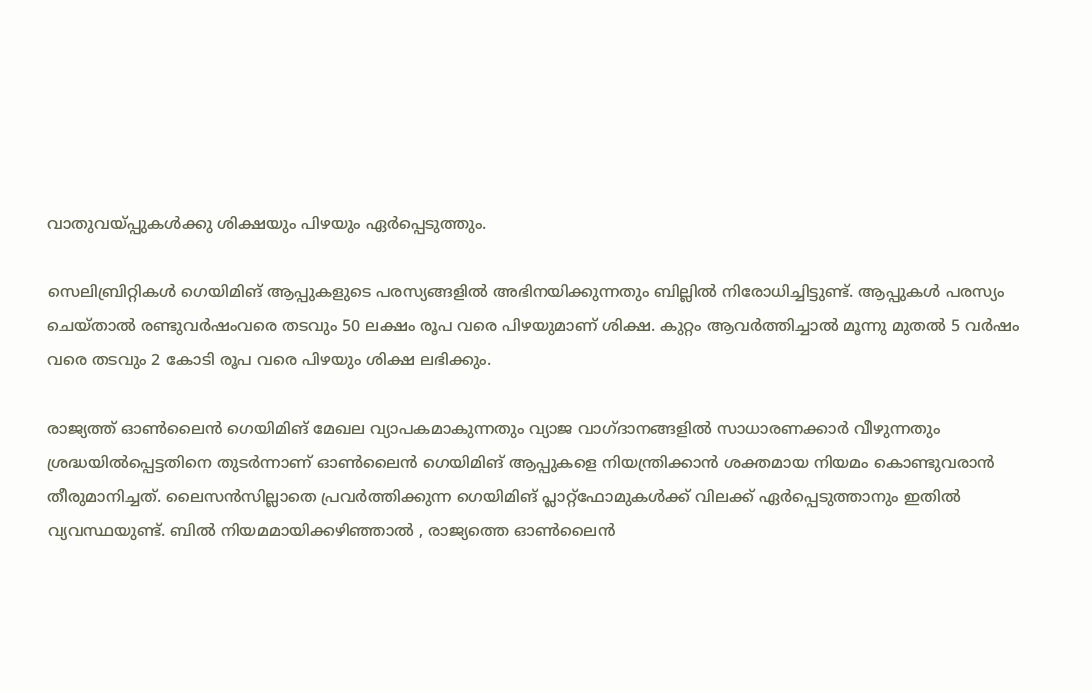വാതുവയ്പ്പുകൾക്കു ശിക്ഷയും പിഴയും ഏർപ്പെടുത്തും.

സെലിബ്രിറ്റികൾ ഗെയിമിങ് ആപ്പുകളുടെ പരസ്യങ്ങളിൽ അഭിനയിക്കുന്നതും ബില്ലിൽ നിരോധിച്ചിട്ടുണ്ട്. ആപ്പുകൾ പരസ്യം ചെയ്താൽ രണ്ടുവർഷംവരെ തടവും 50 ലക്ഷം രൂപ വരെ പിഴയുമാണ് ശിക്ഷ‌. കുറ്റം ആവർത്തിച്ചാൽ മൂന്നു മുതൽ 5 വർഷം വരെ തടവും 2 കോടി രൂപ വരെ പിഴയും ശിക്ഷ ലഭിക്കും.

രാജ്യത്ത് ഓൺലൈൻ ഗെയിമിങ് മേഖല വ്യാപകമാകുന്നതും വ്യാജ വാഗ്‌ദാനങ്ങളിൽ സാധാരണക്കാർ വീഴുന്നതും ശ്രദ്ധയിൽപ്പെട്ടതിനെ തുടർന്നാണ് ഓണ്‍ലൈന്‍ ഗെയിമിങ്‌ ആപ്പുകളെ നിയന്ത്രിക്കാൻ ശക്തമായ നിയമം കൊണ്ടുവരാൻ തീരുമാനിച്ചത്. ലൈസൻസില്ലാതെ പ്രവർത്തിക്കുന്ന ഗെയിമിങ് പ്ലാറ്റ്‌ഫോമുകൾക്ക് വിലക്ക് ഏർപ്പെടുത്താനും ഇതിൽ വ്യവസ്ഥയുണ്ട്. ബിൽ നിയമമായിക്കഴിഞ്ഞാൽ , രാജ്യത്തെ ഓൺലൈൻ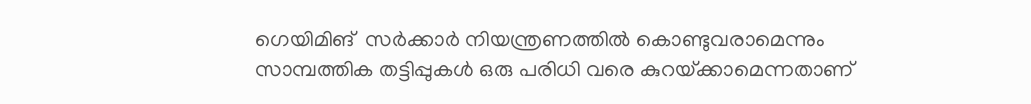ഗെയിമിങ്  സർക്കാർ നിയന്ത്രണത്തിൽ കൊണ്ടുവരാമെന്നും സാമ്പത്തിക തട്ടിപ്പുകൾ ഒരു പരിധി വരെ കുറയ്‌ക്കാമെന്നതാണ്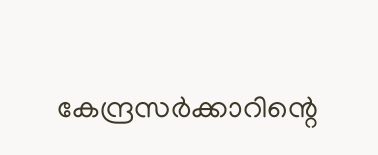കേന്ദ്രസർക്കാറിന്റെ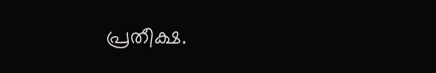പ്രതീക്ഷ.